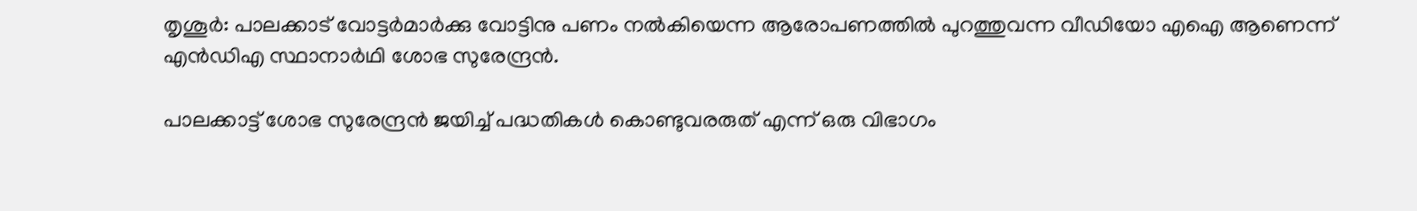തൃശൂർ: പാലക്കാട് വോട്ടർമാർക്കു വോട്ടിനു പണം നൽകിയെന്ന ആരോപണത്തിൽ പുറത്തുവന്ന വീഡിയോ എഐ ആണെന്ന് എൻഡിഎ സ്ഥാനാർഥി ശോഭ സുരേന്ദ്രൻ.

പാലക്കാട്ട് ശോഭ സുരേന്ദ്രൻ ജയിച്ച് പദ്ധതികൾ കൊണ്ടുവരരുത് എന്ന് ഒരു വിഭാഗം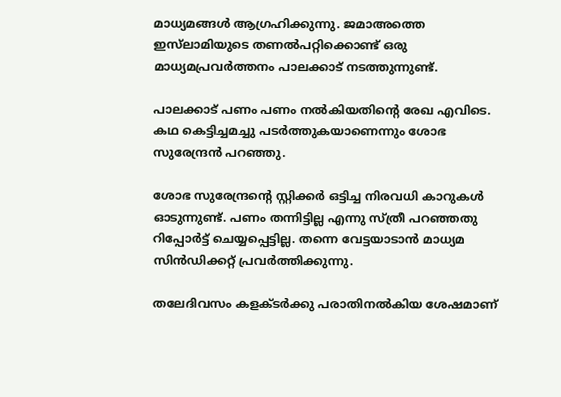മാധ്യമങ്ങൾ ആഗ്രഹിക്കുന്നു. ജമാഅത്തെ ഇസ്‌ലാമിയുടെ തണൽപറ്റിക്കൊണ്ട് ഒരു മാധ്യമപ്രവർത്തനം പാലക്കാട് നടത്തുന്നുണ്ട്.

പാലക്കാട് പണം പണം നൽകിയതിന്‍റെ രേഖ എവിടെ. കഥ കെട്ടിച്ചമച്ചു പടർത്തുകയാണെന്നും ശോഭ സുരേന്ദ്രൻ പറഞ്ഞു.

ശോഭ സുരേന്ദ്രന്‍റെ സ്റ്റിക്കർ ഒട്ടിച്ച നിരവധി കാറുകൾ ഓടുന്നുണ്ട്. പണം തന്നിട്ടില്ല എന്നു സ്ത്രീ പറഞ്ഞതു റിപ്പോർട്ട് ചെയ്യപ്പെട്ടില്ല. തന്നെ വേട്ടയാടാൻ മാധ്യമ സിൻഡിക്കറ്റ് പ്രവർത്തിക്കുന്നു.

തലേദിവസം കളക്ടർക്കു പരാതിനൽകിയ ശേഷമാണ്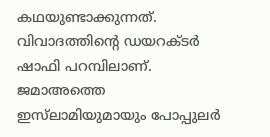കഥയുണ്ടാക്കുന്നത്. വിവാദത്തിന്‍റെ ഡയറക്ടർ ഷാഫി പറമ്പിലാണ്. ജമാഅത്തെ ഇസ്‌ലാമിയുമായും പോപ്പുലർ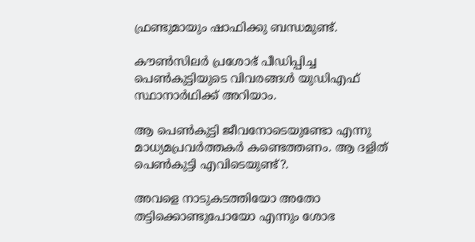ഫ്രണ്ടുമായും ഷാഫിക്കു ബന്ധമുണ്ട്.

കൗൺസിലർ പ്രശോഭ് പീഡിപ്പിച്ച പെൺകുട്ടിയുടെ വിവരങ്ങൾ യുഡിഎഫ് സ്ഥാനാർഥിക്ക് അറിയാം.

ആ പെൺകുട്ടി ജീവനോടെയുണ്ടോ എന്നു മാധ്യമപ്രവർത്തകർ കണ്ടെത്തണം. ആ ദളിത് പെൺകുട്ടി എവിടെയുണ്ട്?.

അവളെ നാടുകടത്തിയോ അതോ തട്ടിക്കൊണ്ടുപോയോ എന്നും ശോഭ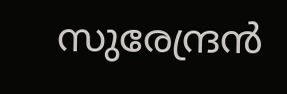സുരേന്ദ്രൻ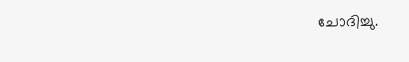ചോദിച്ചു.